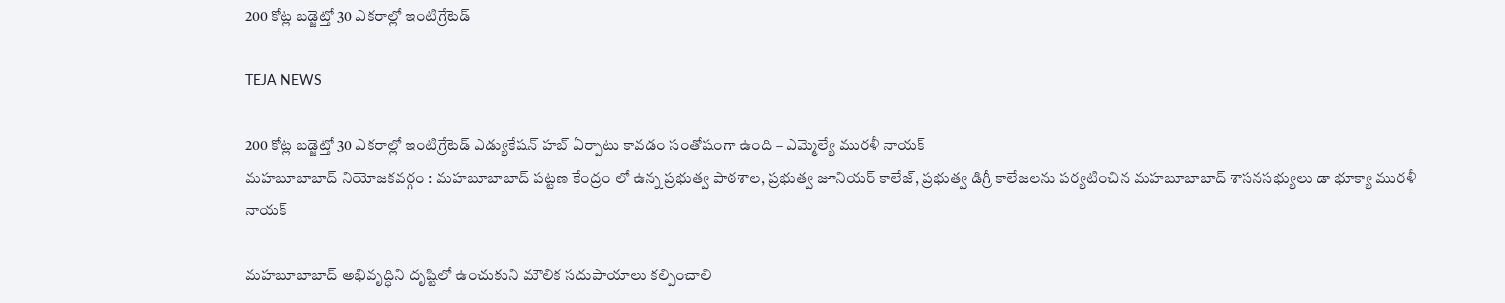200 కోట్ల బడ్జెట్తో 30 ఎకరాల్లో ఇంటిగ్రేటెడ్

TEJA NEWS

200 కోట్ల బడ్జెట్తో 30 ఎకరాల్లో ఇంటిగ్రేటెడ్ ఎడ్యుకేషన్ హబ్ ఏర్పాటు కావడం సంతోషంగా ఉంది – ఎమ్మెల్యే మురళీ నాయక్
మహబూబాబాద్ నియోజకవర్గం : మహబూబాబాద్ పట్టణ కేంద్రం లో ఉన్న ప్రభుత్వ పాఠశాల, ప్రభుత్వ జూనియర్ కాలేజ్, ప్రభుత్వ డిగ్రీ కాలేజలను పర్యటించిన మహబూబాబాద్ శాసనసభ్యులు డా భూక్యా మురళీ నాయక్

మహబూబాబాద్ అభివృద్ధిని దృష్టిలో ఉంచుకుని మౌలిక సదుపాయాలు కల్పించాలి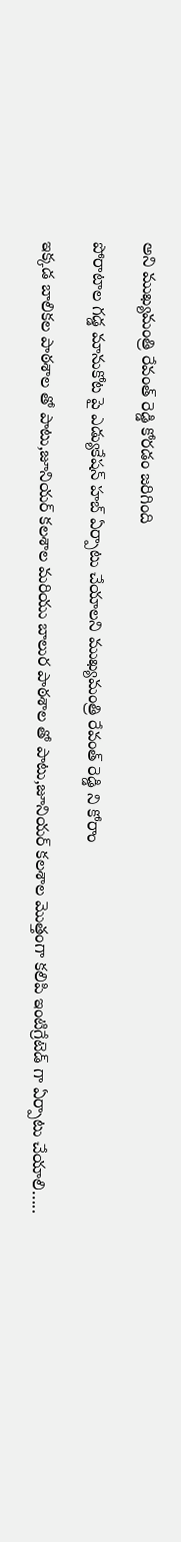అని ముఖ్యమంత్రి రేవంత్ రెడ్డి కోరడం జరిగింది

పోరాటాల గడ్డ మానుకోట పై ఎడ్యుకేషన్ హబ్ ఏర్పాటు చేయాలని ముఖ్యమంత్రి రేవంత్ రెడ్డి ని కోరాం

ఇక్కడ బాలికల పాఠశాల తో పాటు,జూనియర్ కలశాల మరియు బాలుర పాఠశాల తో పాటు,జూనియర్ కలశాల మొత్తంగా కలిపి ఇంటిగ్రేటెడ్ గా ఏర్పాటు చేయాలి…..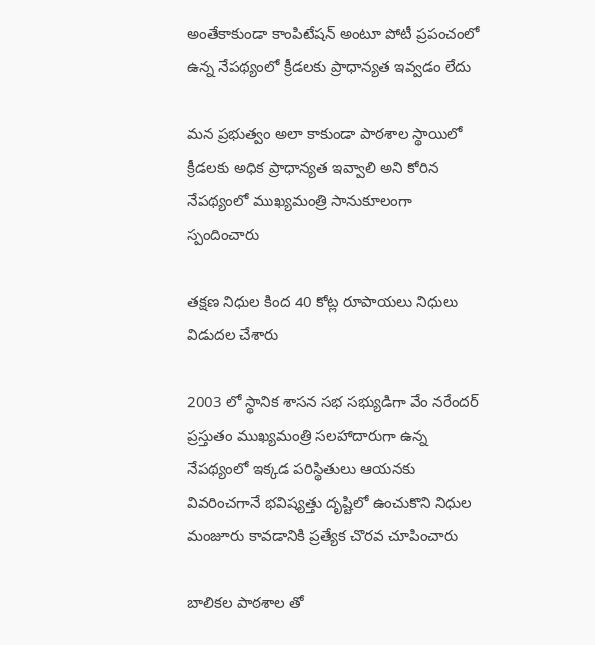అంతేకాకుండా కాంపిటేషన్ అంటూ పోటీ ప్రపంచంలో ఉన్న నేపథ్యంలో క్రీడలకు ప్రాధాన్యత ఇవ్వడం లేదు

మన ప్రభుత్వం అలా కాకుండా పాఠశాల స్థాయిలో క్రీడలకు అధిక ప్రాధాన్యత ఇవ్వాలి అని కోరిన నేపథ్యంలో ముఖ్యమంత్రి సానుకూలంగా స్పందించారు

తక్షణ నిధుల కింద 40 కోట్ల రూపాయలు నిధులు విడుదల చేశారు

2003 లో స్థానిక శాసన సభ సభ్యుడిగా వేం నరేందర్ ప్రస్తుతం ముఖ్యమంత్రి సలహాదారుగా ఉన్న నేపథ్యంలో ఇక్కడ పరిస్థితులు ఆయనకు వివరించగానే భవిష్యత్తు దృష్టిలో ఉంచుకొని నిధుల మంజూరు కావడానికి ప్రత్యేక చొరవ చూపించారు

బాలికల పాఠశాల తో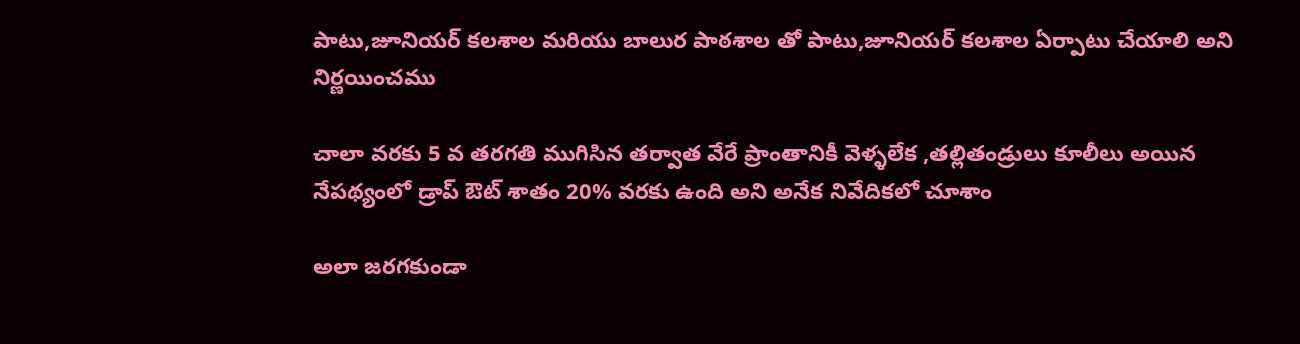పాటు,జూనియర్ కలశాల మరియు బాలుర పాఠశాల తో పాటు,జూనియర్ కలశాల ఏర్పాటు చేయాలి అని నిర్ణయించము

చాలా వరకు 5 వ తరగతి ముగిసిన తర్వాత వేరే ప్రాంతానికీ వెళ్ళలేక ,తల్లితండ్రులు కూలీలు అయిన నేపథ్యంలో డ్రాప్ ఔట్ శాతం 20% వరకు ఉంది అని అనేక నివేదికలో చూశాం

అలా జరగకుండా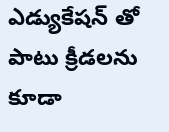ఎడ్యుకేషన్ తో పాటు క్రీడలను కూడా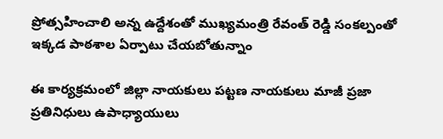ప్రోత్సహించాలి అన్న ఉద్దేశంతో ముఖ్యమంత్రి రేవంత్ రెడ్డి సంకల్పంతో ఇక్కడ పాఠశాల ఏర్పాటు చేయబోతున్నాం

ఈ కార్యక్రమంలో జిల్లా నాయకులు పట్టణ నాయకులు మాజీ ప్రజా ప్రతినిధులు ఉపాధ్యాయులు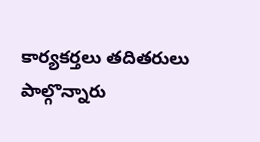కార్యకర్తలు తదితరులు పాల్గొన్నారు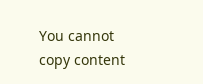You cannot copy content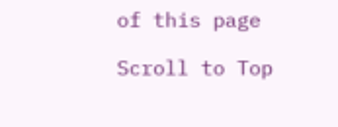of this page

Scroll to Top